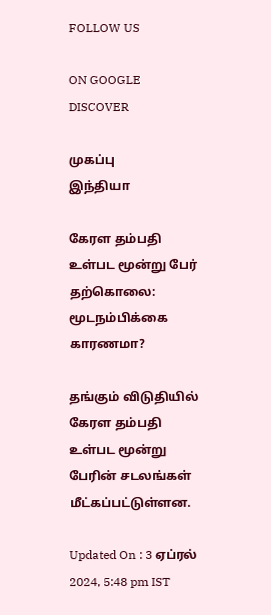FOLLOW US

ON GOOGLE DISCOVER

முகப்பு
இந்தியா

கேரள தம்பதி உள்பட மூன்று பேர் தற்கொலை: மூடநம்பிக்கை காரணமா?

தங்கும் விடுதியில் கேரள தம்பதி உள்பட மூன்று பேரின் சடலங்கள் மீட்கப்பட்டுள்ளன.

Updated On : 3 ஏப்ரல் 2024, 5:48 pm IST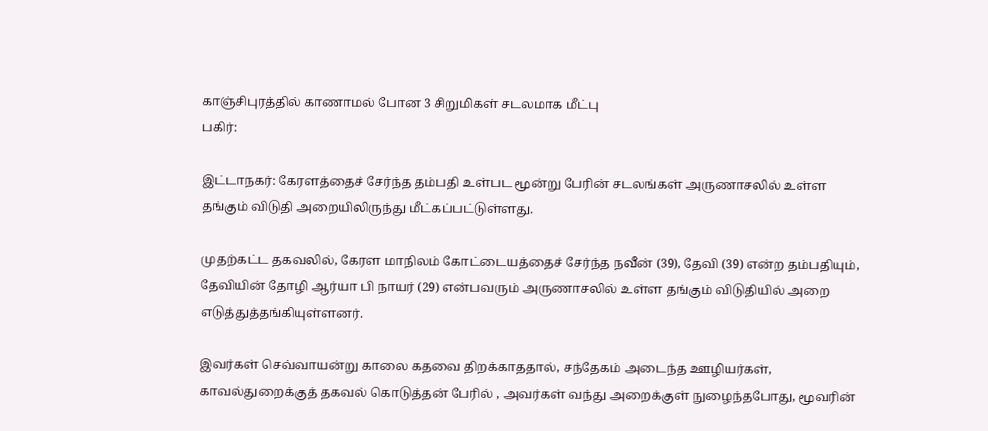காஞ்சிபுரத்தில் காணாமல் போன 3 சிறுமிகள் சடலமாக மீட்பு
பகிர்:

இட்டாநகர்: கேரளத்தைச் சேர்ந்த தம்பதி உள்பட மூன்று பேரின் சடலங்கள் அருணாசலில் உள்ள தங்கும் விடுதி அறையிலிருந்து மீட்கப்பட்டுள்ளது.

முதற்கட்ட தகவலில், கேரள மாநிலம் கோட்டையத்தைச் சேர்ந்த நவீன் (39), தேவி (39) என்ற தம்பதியும், தேவியின் தோழி ஆர்யா பி நாயர் (29) என்பவரும் அருணாசலில் உள்ள தங்கும் விடுதியில் அறை எடுத்துத்தங்கியுள்ளனர்.

இவர்கள் செவ்வாயன்று காலை கதவை திறக்காததால், சந்தேகம் அடைந்த ஊழியர்கள், காவல்துறைக்குத் தகவல் கொடுத்தன் பேரில் , அவர்கள் வந்து அறைக்குள் நுழைந்தபோது, மூவரின்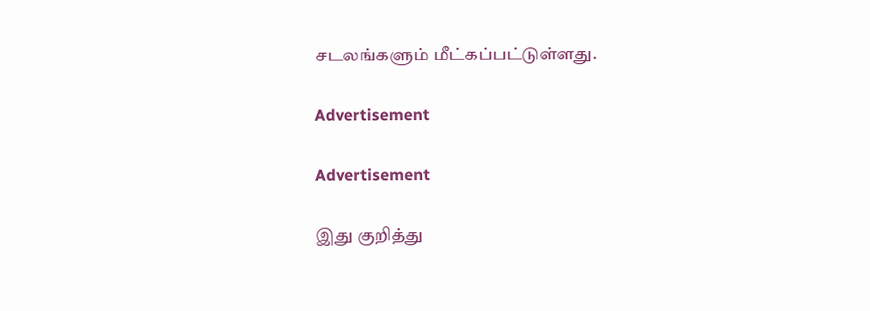சடலங்களும் மீட்கப்பட்டுள்ளது.

Advertisement

Advertisement

இது குறித்து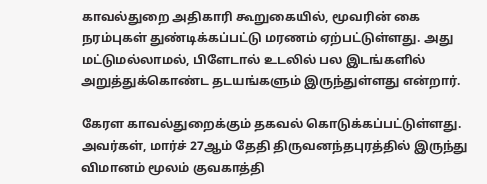காவல்துறை அதிகாரி கூறுகையில், மூவரின் கை நரம்புகள் துண்டிக்கப்பட்டு மரணம் ஏற்பட்டுள்ளது. அது மட்டுமல்லாமல், பிளேடால் உடலில் பல இடங்களில் அறுத்துக்கொண்ட தடயங்களும் இருந்துள்ளது என்றார்.

கேரள காவல்துறைக்கும் தகவல் கொடுக்கப்பட்டுள்ளது. அவர்கள், மார்ச் 27ஆம் தேதி திருவனந்தபுரத்தில் இருந்து விமானம் மூலம் குவகாத்தி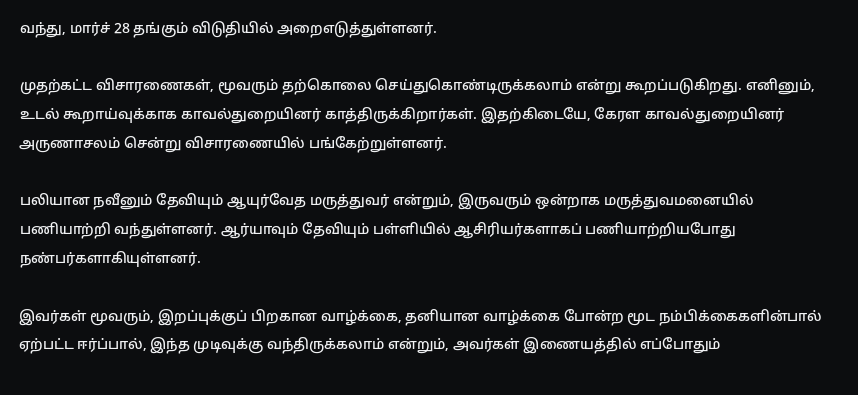வந்து, மார்ச் 28 தங்கும் விடுதியில் அறைஎடுத்துள்ளனர்.

முதற்கட்ட விசாரணைகள், மூவரும் தற்கொலை செய்துகொண்டிருக்கலாம் என்று கூறப்படுகிறது. எனினும், உடல் கூறாய்வுக்காக காவல்துறையினர் காத்திருக்கிறார்கள். இதற்கிடையே, கேரள காவல்துறையினர் அருணாசலம் சென்று விசாரணையில் பங்கேற்றுள்ளனர்.

பலியான நவீனும் தேவியும் ஆயுர்வேத மருத்துவர் என்றும், இருவரும் ஒன்றாக மருத்துவமனையில் பணியாற்றி வந்துள்ளனர். ஆர்யாவும் தேவியும் பள்ளியில் ஆசிரியர்களாகப் பணியாற்றியபோது நண்பர்களாகியுள்ளனர்.

இவர்கள் மூவரும், இறப்புக்குப் பிறகான வாழ்க்கை, தனியான வாழ்க்கை போன்ற மூட நம்பிக்கைகளின்பால் ஏற்பட்ட ஈர்ப்பால், இந்த முடிவுக்கு வந்திருக்கலாம் என்றும், அவர்கள் இணையத்தில் எப்போதும்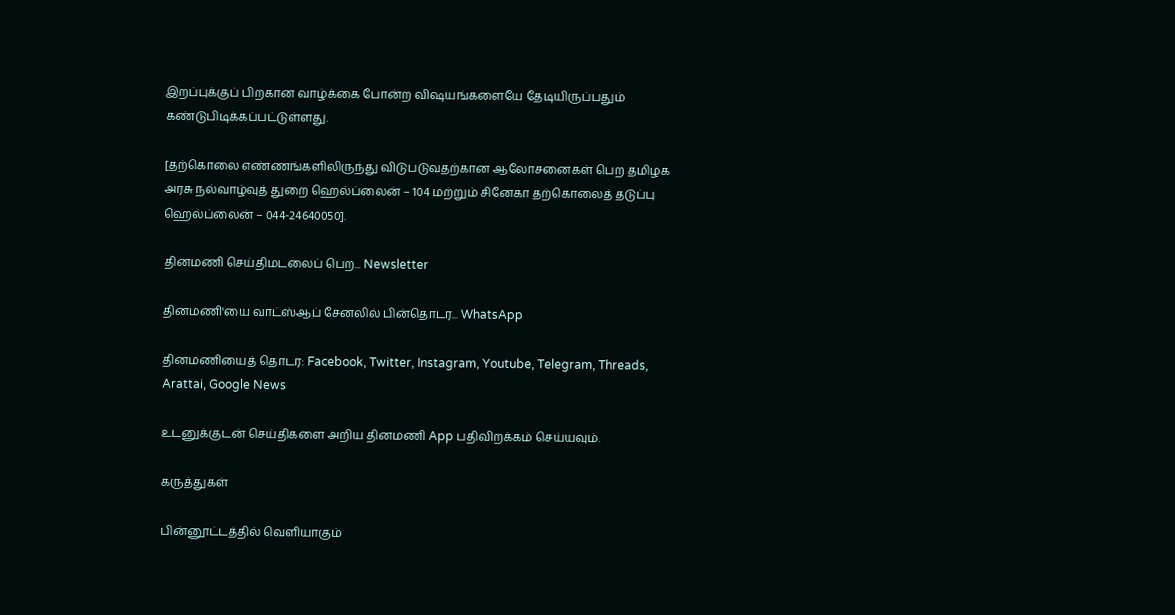இறப்புக்குப் பிறகான வாழ்க்கை போன்ற விஷயங்களையே தேடியிருப்பதும் கண்டுபிடிக்கப்பட்டுள்ளது.

[தற்கொலை எண்ணங்களிலிருந்து விடுபடுவதற்கான ஆலோசனைகள் பெற தமிழக அரசு நல்வாழ்வுத் துறை ஹெல்ப்லைன் – 104 மற்றும் சினேகா தற்கொலைத் தடுப்பு ஹெல்ப்லைன் – 044-24640050].

தினமணி செய்திமடலைப் பெற... Newsletter

தினமணி'யை வாட்ஸ்ஆப் சேனலில் பின்தொடர... WhatsApp

தினமணியைத் தொடர: Facebook, Twitter, Instagram, Youtube, Telegram, Threads, Arattai, Google News

உடனுக்குடன் செய்திகளை அறிய தினமணி App பதிவிறக்கம் செய்யவும்.

கருத்துகள்

பின்னூட்டத்தில் வெளியாகும்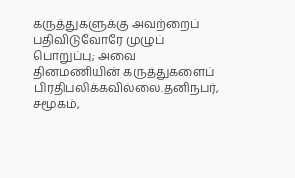கருத்துகளுக்கு அவற்றைப் பதிவிடுவோரே முழுப் பொறுப்பு; அவை தினமணியின் கருத்துகளைப் பிரதிபலிக்கவில்லை.தனிநபர், சமூகம்,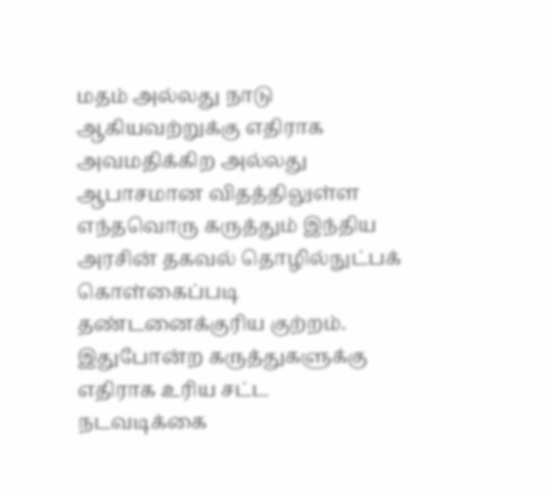மதம் அல்லது நாடு ஆகியவற்றுக்கு எதிராக அவமதிக்கிற அல்லது ஆபாசமான விதத்திலுள்ள எந்தவொரு கருத்தும் இந்திய அரசின் தகவல் தொழில்நுட்பக் கொள்கைப்படி தண்டனைக்குரிய குற்றம். இதுபோன்ற கருத்துகளுக்கு எதிராக உரிய சட்ட நடவடிக்கை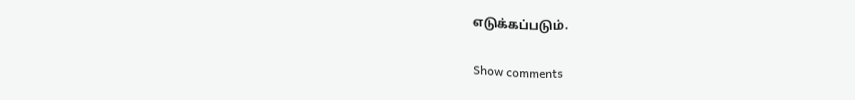எடுக்கப்படும்.

Show comments